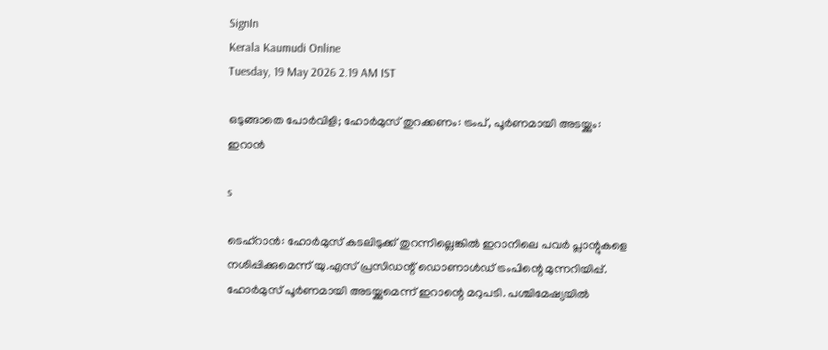SignIn
Kerala Kaumudi Online
Tuesday, 19 May 2026 2.19 AM IST

ഒടുങ്ങാതെ പോർവിളി; ഹോർമുസ് തുറക്കണം: ട്രംപ്, പൂർണമായി അടയ്ക്കും: ഇറാൻ

s

ടെഹ്‌റാൻ: ഹോർമുസ് കടലിടുക്ക് തുറന്നില്ലെങ്കിൽ ഇറാനിലെ പവർ പ്ലാന്റുകളെ നശിപ്പിക്കുമെന്ന് യു.എസ് പ്രസിഡന്റ് ഡൊണാൾഡ് ട്രംപിന്റെ മുന്നറിയിപ്പ്. ഹോർമുസ് പൂർണമായി അടയ്ക്കുമെന്ന് ഇറാന്റെ മറുപടി. പശ്ചിമേഷ്യയിൽ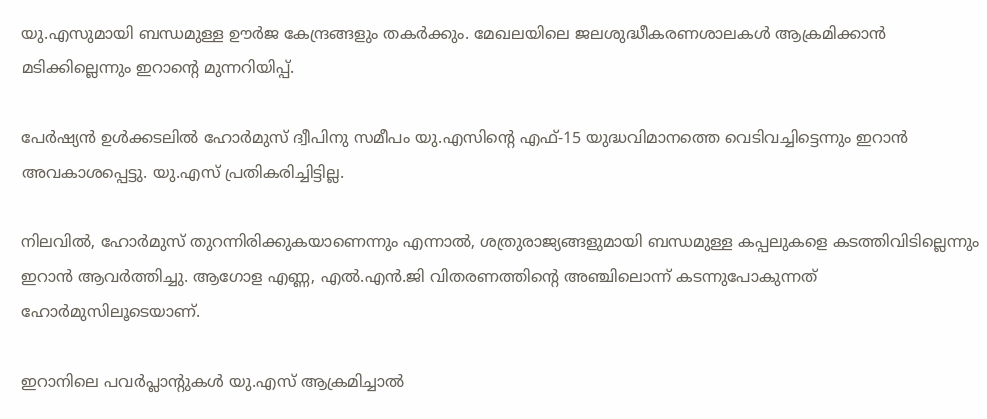യു.എസുമായി ബന്ധമുള്ള ഊർജ കേന്ദ്രങ്ങളും തകർക്കും. മേഖലയിലെ ജലശുദ്ധീകരണശാലകൾ ആക്രമിക്കാൻ മടിക്കില്ലെന്നും ഇറാന്റെ മുന്നറിയിപ്പ്.

പേർഷ്യൻ ഉൾക്കടലിൽ ഹോർമുസ് ദ്വീപിനു സമീപം യു.എസിന്റെ എഫ്-15 യുദ്ധവിമാനത്തെ വെടിവച്ചിട്ടെന്നും ഇറാൻ അവകാശപ്പെട്ടു. യു.എസ് പ്രതികരിച്ചിട്ടില്ല.

നിലവിൽ, ഹോർമുസ് തുറന്നിരിക്കുകയാണെന്നും എന്നാൽ, ശത്രുരാജ്യങ്ങളുമായി ബന്ധമുള്ള കപ്പലുകളെ കടത്തിവിടില്ലെന്നും ഇറാൻ ആവർത്തിച്ചു. ആഗോള എണ്ണ, എൽ.എൻ.ജി വിതരണത്തിന്റെ അഞ്ചിലൊന്ന് കടന്നുപോകുന്നത് ഹോർമുസിലൂടെയാണ്.

ഇറാനിലെ പവർപ്ലാന്റുകൾ യു.എസ് ആക്രമിച്ചാൽ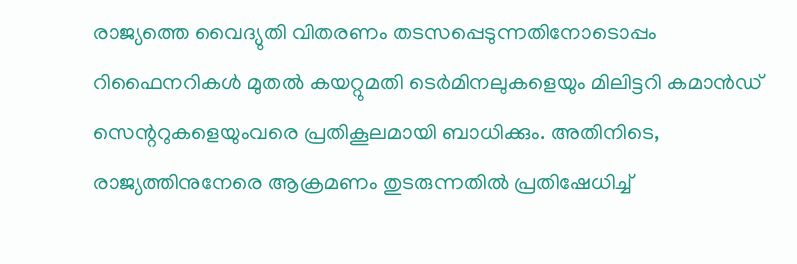രാജ്യത്തെ വൈദ്യുതി വിതരണം തടസപ്പെടുന്നതിനോടൊപ്പം റിഫൈനറികൾ മുതൽ കയറ്റുമതി ടെർമിനലുകളെയും മിലിട്ടറി കമാൻഡ് സെന്ററുകളെയുംവരെ പ്രതികൂലമായി ബാധിക്കും. അതിനിടെ, രാജ്യത്തിനുനേരെ ആക്രമണം തുടരുന്നതിൽ പ്രതിഷേധിച്ച്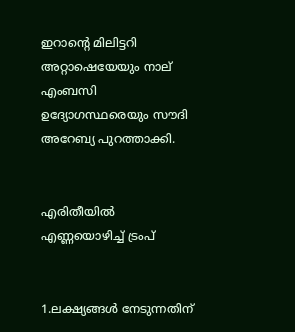ഇറാന്റെ മിലിട്ടറി അറ്റാഷെയേയും നാല് എംബസി ഉദ്യോഗസ്ഥരെയും സൗദി അറേബ്യ പുറത്താക്കി.


എരിതീയിൽ എണ്ണയൊഴിച്ച് ട്രംപ്


1.ലക്ഷ്യങ്ങൾ നേടുന്നതിന്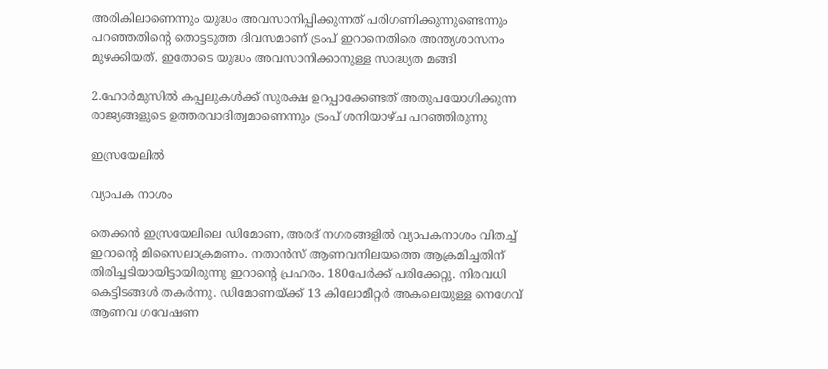അരികിലാണെന്നും യുദ്ധം അവസാനിപ്പിക്കുന്നത് പരിഗണിക്കുന്നുണ്ടെന്നും പറഞ്ഞതിന്റെ തൊട്ടടുത്ത ദിവസമാണ് ട്രംപ് ഇറാനെതിരെ അന്ത്യശാസനം മുഴക്കിയത്. ഇതോടെ യുദ്ധം അവസാനിക്കാനുള്ള സാദ്ധ്യത മങ്ങി

2.ഹോർമുസിൽ കപ്പലുകൾക്ക് സുരക്ഷ ഉറപ്പാക്കേണ്ടത് അതുപയോഗിക്കുന്ന രാജ്യങ്ങളുടെ ഉത്തരവാദിത്വമാണെന്നും ട്രംപ് ശനിയാഴ്ച പറഞ്ഞിരുന്നു

ഇസ്രയേലിൽ

വ്യാപക നാശം

തെക്കൻ ഇസ്രയേലിലെ ഡിമോണ, അരദ് നഗരങ്ങളിൽ വ്യാപകനാശം വിതച്ച് ഇറാന്റെ മിസൈലാക്രമണം. നതാൻസ് ആണവനിലയത്തെ ആക്രമിച്ചതിന് തിരിച്ചടിയായിട്ടായിരുന്നു ഇറാന്റെ പ്രഹരം. 180പേർക്ക് പരിക്കേറ്റു. നിരവധി കെട്ടിടങ്ങൾ തകർന്നു. ഡിമോണയ്ക്ക് 13 കിലോമീറ്റർ അകലെയുള്ള നെഗേവ് ആണവ ഗവേഷണ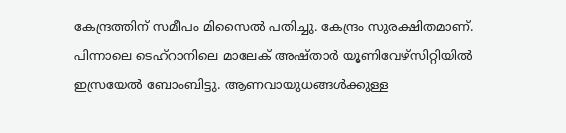കേന്ദ്രത്തിന് സമീപം മിസൈൽ പതിച്ചു. കേന്ദ്രം സുരക്ഷിതമാണ്. പിന്നാലെ ടെഹ്റാനിലെ മാലേക് അഷ്താർ യൂണിവേഴ്സിറ്റിയിൽ ഇസ്രയേൽ ബോംബിട്ടു. ആണവായുധങ്ങൾക്കുള്ള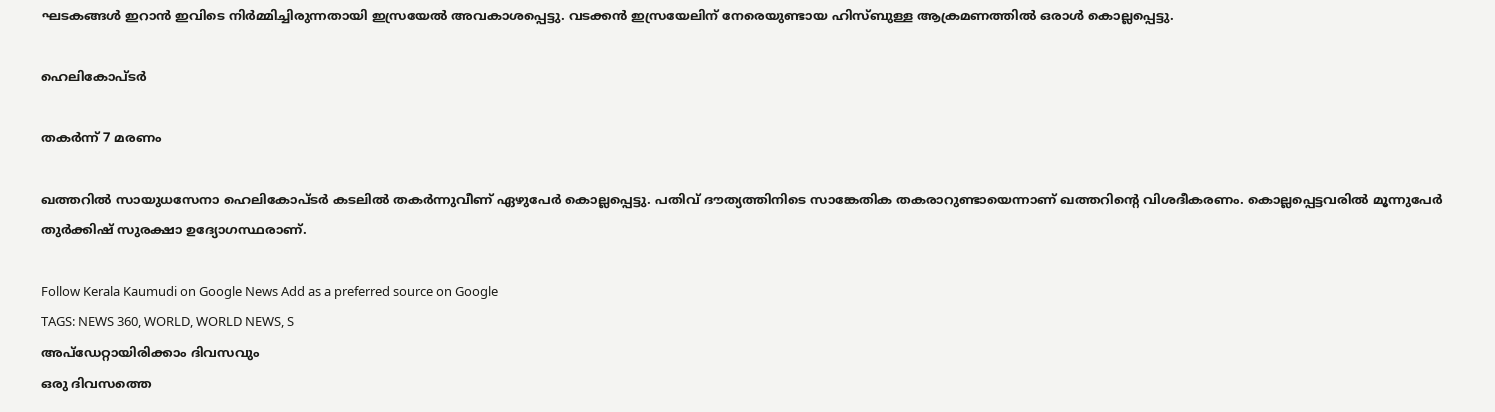ഘടകങ്ങൾ ഇറാൻ ഇവിടെ നിർമ്മിച്ചിരുന്നതായി ഇസ്രയേൽ അവകാശപ്പെട്ടു. വടക്കൻ ഇസ്രയേലിന് നേരെയുണ്ടായ ഹിസ്ബുള്ള ആക്രമണത്തിൽ ഒരാൾ കൊല്ലപ്പെട്ടു.

ഹെലികോപ്ടർ

തകർന്ന് 7 മരണം

ഖത്തറിൽ സായുധസേനാ ഹെലികോപ്ടർ കടലിൽ തകർന്നുവീണ് ഏഴുപേർ കൊല്ലപ്പെട്ടു. പതിവ് ദൗത്യത്തിനിടെ സാങ്കേതിക തകരാറുണ്ടായെന്നാണ് ഖത്തറിന്റെ വിശദീകരണം. കൊല്ലപ്പെട്ടവരിൽ മൂന്നുപേർ തുർക്കിഷ് സുരക്ഷാ ഉദ്യോഗസ്ഥരാണ്.

Follow Kerala Kaumudi on Google News Add as a preferred source on Google
TAGS: NEWS 360, WORLD, WORLD NEWS, S
അപ്ഡേറ്റായിരിക്കാം ദിവസവും
ഒരു ദിവസത്തെ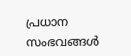പ്രധാന സംഭവങ്ങൾ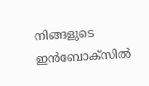നിങ്ങളുടെ ഇൻബോക്സിൽ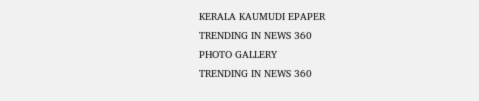KERALA KAUMUDI EPAPER
TRENDING IN NEWS 360
PHOTO GALLERY
TRENDING IN NEWS 360